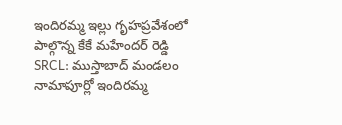ఇందిరమ్మ ఇల్లు గృహప్రవేశంలో పాల్గొన్న కేకే మహేందర్ రెడ్డి
SRCL: ముస్తాబాద్ మండలం నామాపూర్లో ఇందిరమ్మ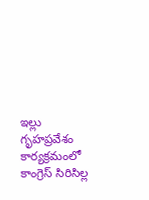ఇల్లు గృహప్రవేశం కార్యక్రమంలో కాంగ్రెస్ సిరిసిల్ల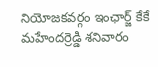నియోజకవర్గం ఇంఛార్జ్ కేకే మహేందర్రెడ్డి శనివారం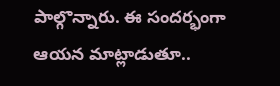పాల్గొన్నారు. ఈ సందర్భంగా ఆయన మాట్లాడుతూ..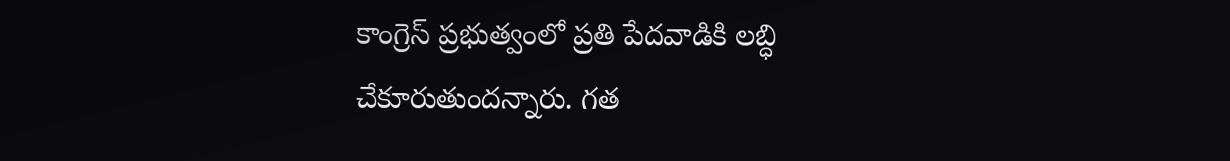కాంగ్రెస్ ప్రభుత్వంలో ప్రతి పేదవాడికి లబ్ధి చేకూరుతుందన్నారు. గత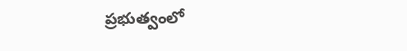ప్రభుత్వంలో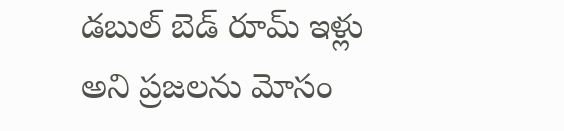డబుల్ బెడ్ రూమ్ ఇళ్లు అని ప్రజలను మోసం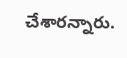చేశారన్నారు.